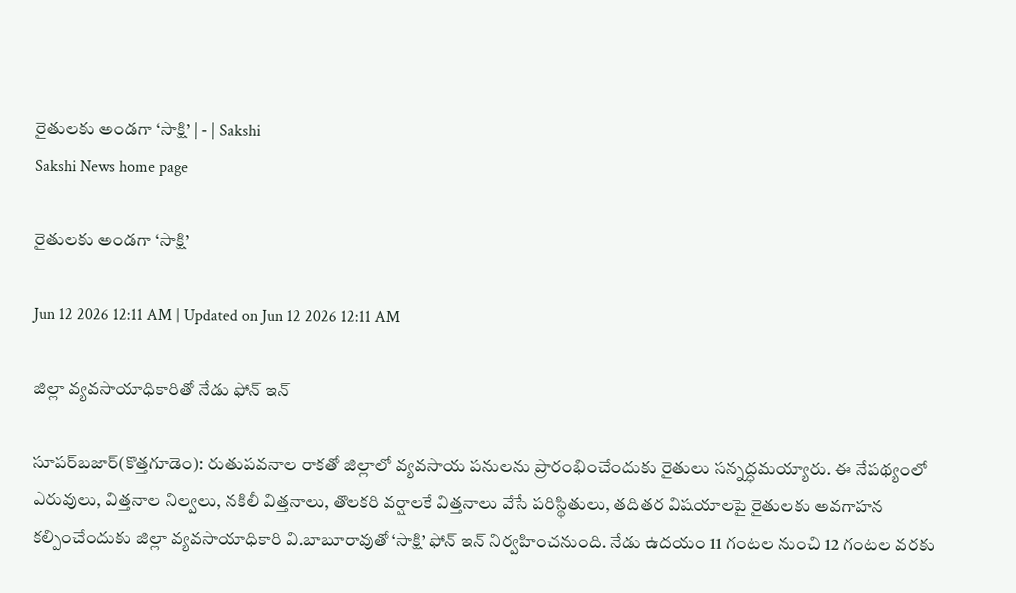రైతులకు అండగా ‘సాక్షి’ | - | Sakshi
Sakshi News home page

రైతులకు అండగా ‘సాక్షి’

Jun 12 2026 12:11 AM | Updated on Jun 12 2026 12:11 AM

జిల్లా వ్యవసాయాధికారితో నేడు ఫోన్‌ ఇన్‌

సూపర్‌బజార్‌(కొత్తగూడెం): రుతుపవనాల రాకతో జిల్లాలో వ్యవసాయ పనులను ప్రారంభించేందుకు రైతులు సన్నద్ధమయ్యారు. ఈ నేపథ్యంలో ఎరువులు, విత్తనాల నిల్వలు, నకిలీ విత్తనాలు, తొలకరి వర్షాలకే విత్తనాలు వేసే పరిస్థితులు, తదితర విషయాలపై రైతులకు అవగాహన కల్పించేందుకు జిల్లా వ్యవసాయాధికారి వి.బాబూరావుతో ‘సాక్షి’ ఫోన్‌ ఇన్‌ నిర్వహించనుంది. నేడు ఉదయం 11 గంటల నుంచి 12 గంటల వరకు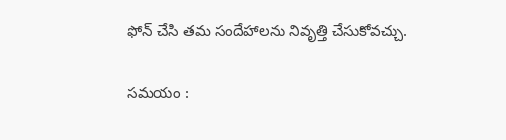ఫోన్‌ చేసి తమ సందేహాలను నివృత్తి చేసుకోవచ్చు.

సమయం :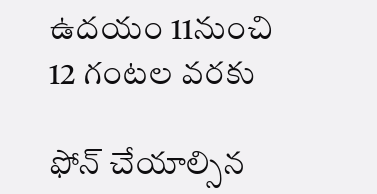ఉదయం 11నుంచి 12 గంటల వరకు

ఫోన్‌ చేయాల్సిన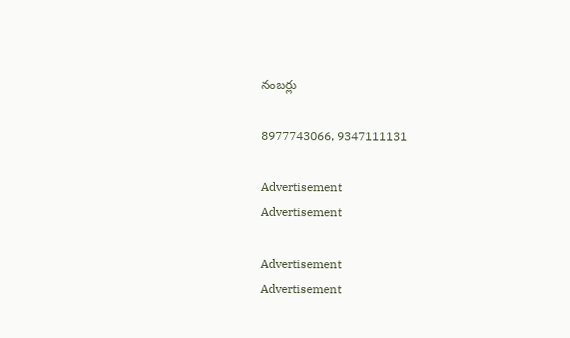నంబర్లు

8977743066, 9347111131

Advertisement
Advertisement

Advertisement
Advertisement